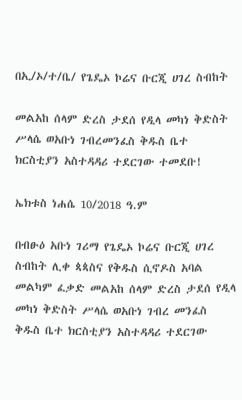በኢ/ኦ/ተ/ቤ/ የጌዴኦ ኮሬና ቡርጂ ሀገረ ስብከት

መልአከ ሰላም ድረስ ታደሰ የዲላ መካነ ቅድስት ሥላሴ ወአቡነ ገብረመንፈስ ቅዱስ ቤተ ክርስቲያን አስተዳዳሪ ተደርገው ተመደቡ!

ኤክቱስ ነሐሴ 10/2018 ዓ.ም

በብፁዕ አቡነ ገሪማ የጌዴኦ ኮሬና ቡርጂ ሀገረ ስብከት ሊቀ ጳጳስና የቅዱስ ሲኖዶስ አባል መልካም ፈቃድ መልአከ ሰላም ድረስ ታደሰ የዲላ መካነ ቅድስት ሥላሴ ወአቡነ ገብረ መንፈስ ቅዱስ ቤተ ክርስቲያን አስተዳዳሪ ተደርገው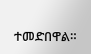ተመድበዋል።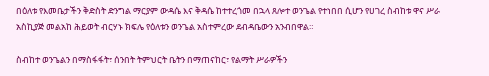በዕለቱ የእመቤታችን ቅድስት ድንግል ማርያም ውዳሴ እና ቅዳሴ ከተተረጎመ በኋላ ጸሎተ ወንጌል የተነበበ ሲሆን የሀገረ ስብከቱ ዋና ሥራ አስኪያጅ መልአከ ሕይወት ብርሃኑ ክፍሌ የዕለቱን ወንጌል አስተምረው ደብዳቤውን አንብበዋል።

ስብከተ ወንጌልን በማስፋፋት፣ ሰንበት ትምህርት ቤትን በማጠናከር፣ የልማት ሥራዎችን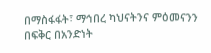በማስፋፋት፣ ማኅበረ ካህናትንና ምዕመናንን በፍቅር በአንድነት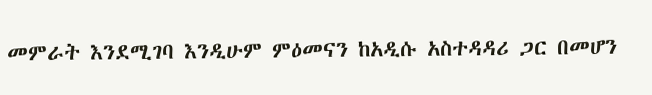መምራት እንደሚገባ እንዲሁም ምዕመናን ከአዲሱ አስተዳዳሪ ጋር በመሆን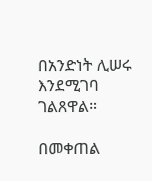በአንድነት ሊሠሩ እንደሚገባ ገልጸዋል።

በመቀጠል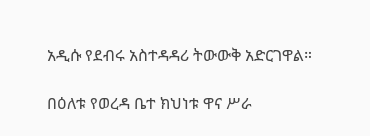አዲሱ የደብሩ አስተዳዳሪ ትውውቅ አድርገዋል።

በዕለቱ የወረዳ ቤተ ክህነቱ ዋና ሥራ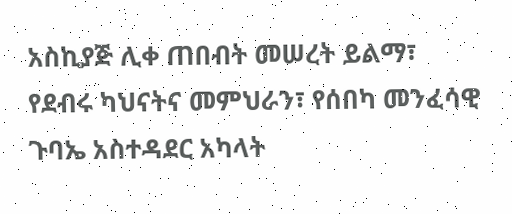አስኪያጅ ሊቀ ጠበብት መሠረት ይልማ፣ የደብሩ ካህናትና መምህራን፣ የሰበካ መንፈሳዊ ጉባኤ አስተዳደር አካላት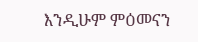እንዲሁም ምዕመናን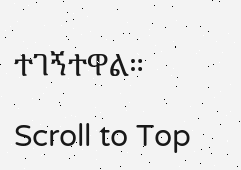ተገኝተዋል።

Scroll to Top